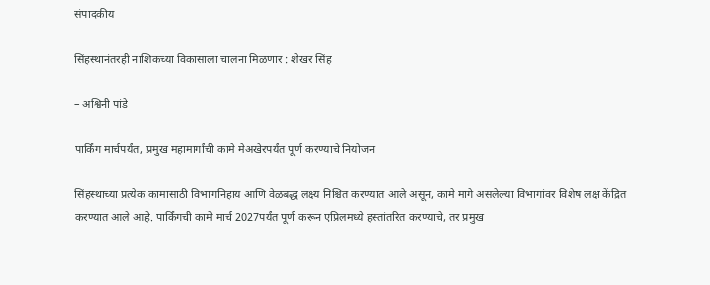संपादकीय

सिंहस्थानंतरही नाशिकच्या विकासाला चालना मिळणार : शेखर सिंह

– अश्विनी पांडे

पार्किंग मार्चपर्यंत, प्रमुख महामार्गांची कामे मेअखेरपर्यंत पूर्ण करण्याचे नियोजन

सिंहस्थाच्या प्रत्येक कामासाठी विभागनिहाय आणि वेळबद्ध लक्ष्य निश्चित करण्यात आले असून, कामे मागे असलेल्या विभागांवर विशेष लक्ष केंद्रित करण्यात आले आहे. पार्किंगची कामे मार्च 2027पर्यंत पूर्ण करून एप्रिलमध्ये हस्तांतरित करण्याचे, तर प्रमुख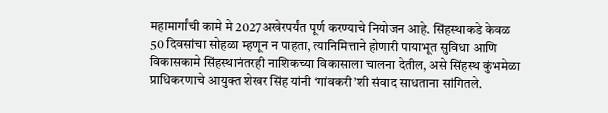महामार्गांची कामे मे 2027अखेरपर्यंत पूर्ण करण्याचे नियोजन आहे. सिंहस्थाकडे केवळ 50 दिवसांचा सोहळा म्हणून न पाहता, त्यानिमित्ताने होणारी पायाभूत सुविधा आणि विकासकामे सिंहस्थानंतरही नाशिकच्या विकासाला चालना देतील, असे सिंहस्थ कुंभमेळा प्राधिकरणाचे आयुक्त शेखर सिंह यांनी ‘गांवकरी’शी संवाद साधताना सांगितले.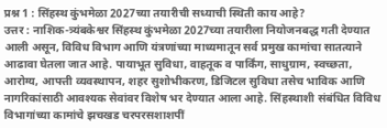प्रश्न 1 : सिंहस्थ कुंभमेळा 2027च्या तयारीची सध्याची स्थिती काय आहे?
उत्तर : नाशिक-त्र्यंबकेश्वर सिंहस्थ कुंभमेळा 2027च्या तयारीला नियोजनबद्ध गती देण्यात आली असून, विविध विभाग आणि यंत्रणांच्या माध्यमातून सर्व प्रमुख कामांचा सातत्याने आढावा घेतला जात आहे. पायाभूत सुविधा, वाहतूक व पार्किंग, साधुग्राम, स्वच्छता, आरोग्य, आपत्ती व्यवस्थापन, शहर सुशोभीकरण, डिजिटल सुविधा तसेच भाविक आणि नागरिकांसाठी आवश्यक सेवांवर विशेष भर देण्यात आला आहे. सिंहस्थाशी संबंधित विविध विभागांच्या कामांचे झचखड चरपरसशाशपीं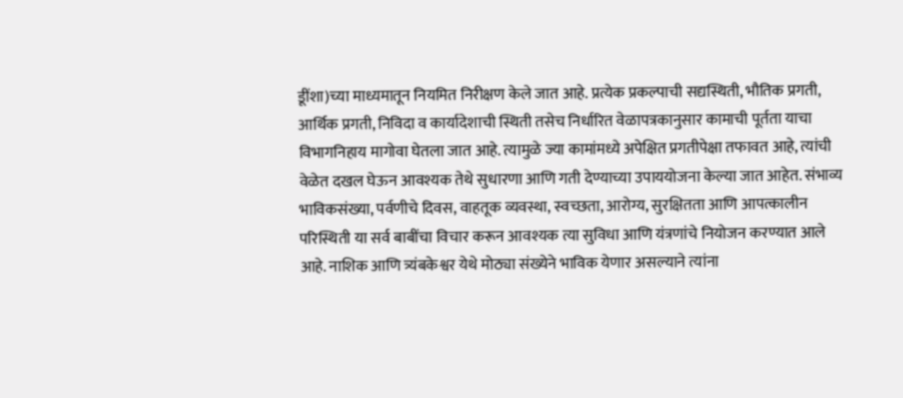डूींशा)च्या माध्यमातून नियमित निरीक्षण केले जात आहे. प्रत्येक प्रकल्पाची सद्यस्थिती, भौतिक प्रगती, आर्थिक प्रगती, निविदा व कार्यादेशाची स्थिती तसेच निर्धारित वेळापत्रकानुसार कामाची पूर्तता याचा विभागनिहाय मागोवा घेतला जात आहे. त्यामुळे ज्या कामांमध्ये अपेक्षित प्रगतीपेक्षा तफावत आहे, त्यांची वेळेत दखल घेऊन आवश्यक तेथे सुधारणा आणि गती देण्याच्या उपाययोजना केल्या जात आहेत. संभाव्य भाविकसंख्या, पर्वणीचे दिवस, वाहतूक व्यवस्था, स्वच्छता, आरोग्य, सुरक्षितता आणि आपत्कालीन परिस्थिती या सर्व बाबींचा विचार करून आवश्यक त्या सुविधा आणि यंत्रणांचे नियोजन करण्यात आले आहे. नाशिक आणि त्र्यंबकेश्वर येथे मोठ्या संख्येने भाविक येणार असल्याने त्यांना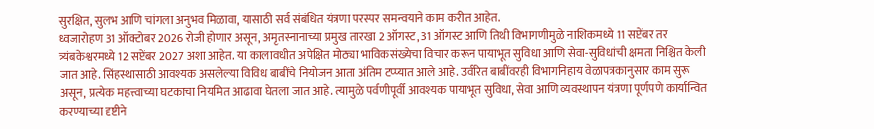सुरक्षित, सुलभ आणि चांगला अनुभव मिळावा, यासाठी सर्व संबंधित यंत्रणा परस्पर समन्वयाने काम करीत आहेत.
ध्वजारोहण 31 ऑक्टोबर 2026 रोजी होणार असून, अमृतस्नानाच्या प्रमुख तारखा 2 ऑगस्ट, 31 ऑगस्ट आणि तिथी विभागणीमुळे नाशिकमध्ये 11 सप्टेंबर तर त्र्यंबकेश्वरमध्ये 12 सप्टेंबर 2027 अशा आहेत. या कालावधीत अपेक्षित मोठ्या भाविकसंख्येचा विचार करून पायाभूत सुविधा आणि सेवा-सुविधांची क्षमता निश्चित केली जात आहे. सिंहस्थासाठी आवश्यक असलेल्या विविध बाबींचे नियोजन आता अंतिम टप्प्यात आले आहे. उर्वरित बाबींवरही विभागनिहाय वेळापत्रकानुसार काम सुरू असून, प्रत्येक महत्त्वाच्या घटकाचा नियमित आढावा घेतला जात आहे. त्यामुळे पर्वणीपूर्वी आवश्यक पायाभूत सुविधा, सेवा आणि व्यवस्थापन यंत्रणा पूर्णपणे कार्यान्वित करण्याच्या दृष्टीने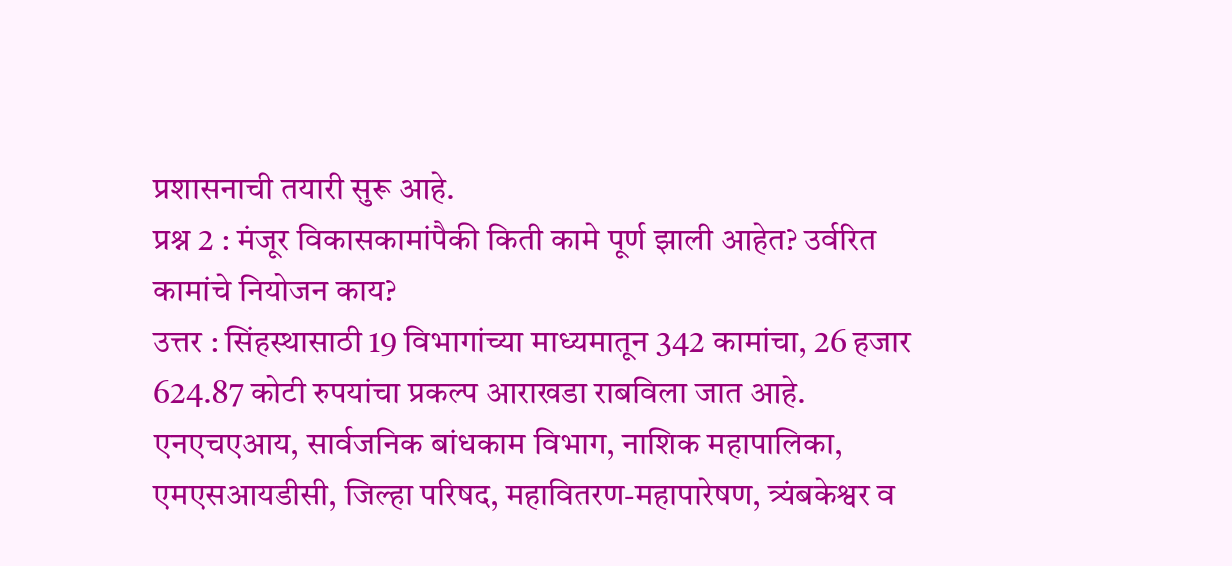प्रशासनाची तयारी सुरू आहे.
प्रश्न 2 : मंजूर विकासकामांपैकी किती कामे पूर्ण झाली आहेत? उर्वरित कामांचे नियोजन काय?
उत्तर : सिंहस्थासाठी 19 विभागांच्या माध्यमातून 342 कामांचा, 26 हजार 624.87 कोटी रुपयांचा प्रकल्प आराखडा राबविला जात आहे. एनएचएआय, सार्वजनिक बांधकाम विभाग, नाशिक महापालिका, एमएसआयडीसी, जिल्हा परिषद, महावितरण-महापारेषण, त्र्यंबकेश्वर व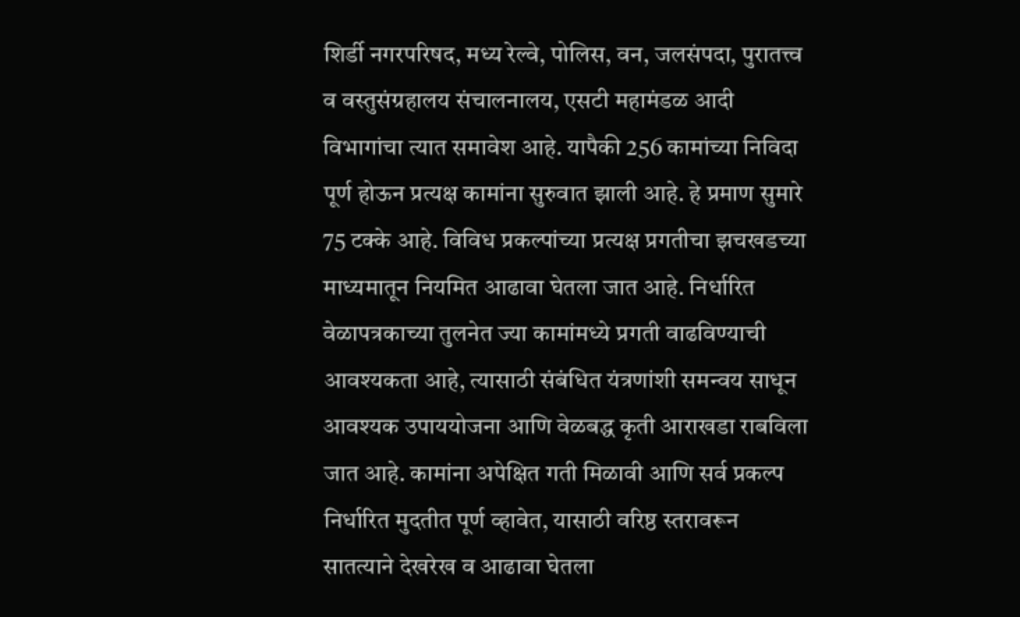शिर्डी नगरपरिषद, मध्य रेल्वे, पोलिस, वन, जलसंपदा, पुरातत्त्व व वस्तुसंग्रहालय संचालनालय, एसटी महामंडळ आदी विभागांचा त्यात समावेश आहे. यापैकी 256 कामांच्या निविदा पूर्ण होऊन प्रत्यक्ष कामांना सुरुवात झाली आहे. हे प्रमाण सुमारे 75 टक्के आहे. विविध प्रकल्पांच्या प्रत्यक्ष प्रगतीचा झचखडच्या माध्यमातून नियमित आढावा घेतला जात आहे. निर्धारित वेळापत्रकाच्या तुलनेत ज्या कामांमध्ये प्रगती वाढविण्याची आवश्यकता आहे, त्यासाठी संबंधित यंत्रणांशी समन्वय साधून आवश्यक उपाययोजना आणि वेळबद्ध कृती आराखडा राबविला जात आहे. कामांना अपेक्षित गती मिळावी आणि सर्व प्रकल्प निर्धारित मुदतीत पूर्ण व्हावेत, यासाठी वरिष्ठ स्तरावरून सातत्याने देखरेख व आढावा घेतला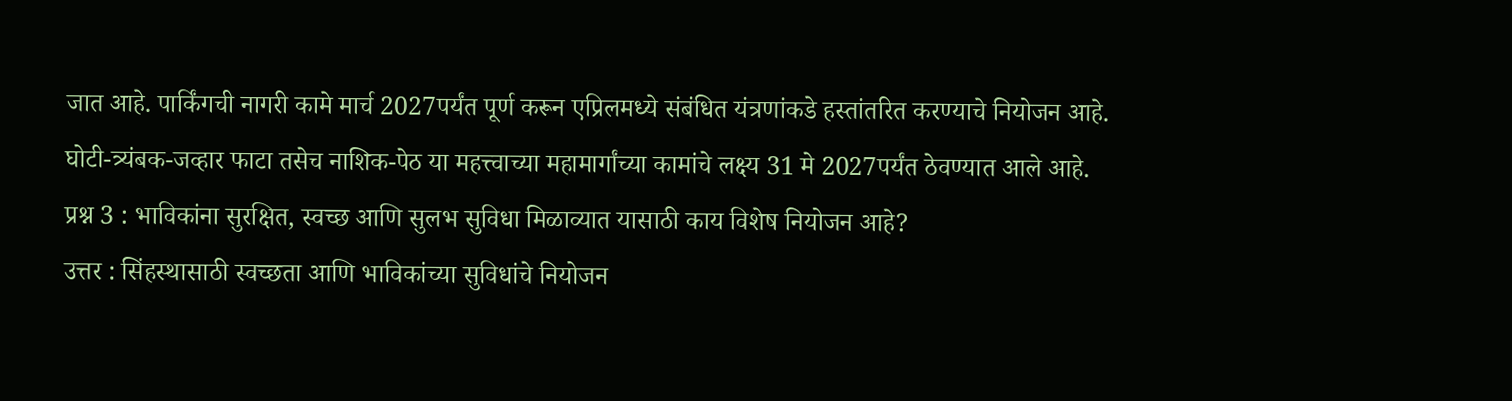जात आहे. पार्किंगची नागरी कामे मार्च 2027पर्यंत पूर्ण करून एप्रिलमध्ये संबंधित यंत्रणांकडे हस्तांतरित करण्याचे नियोजन आहे. घोटी-त्र्यंबक-जव्हार फाटा तसेच नाशिक-पेठ या महत्त्वाच्या महामार्गांच्या कामांचे लक्ष्य 31 मे 2027पर्यंत ठेवण्यात आले आहे.
प्रश्न 3 : भाविकांना सुरक्षित, स्वच्छ आणि सुलभ सुविधा मिळाव्यात यासाठी काय विशेष नियोजन आहे?
उत्तर : सिंहस्थासाठी स्वच्छता आणि भाविकांच्या सुविधांचे नियोजन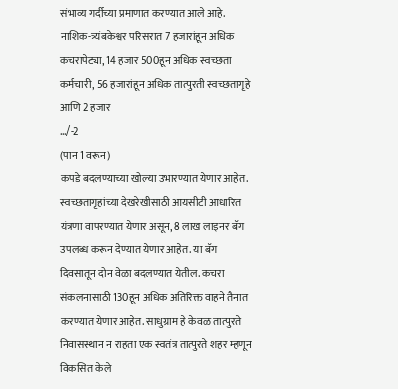संभाव्य गर्दीच्या प्रमाणात करण्यात आले आहे. नाशिक-त्र्यंबकेश्वर परिसरात 7 हजारांहून अधिक कचरापेट्या, 14 हजार 500हून अधिक स्वच्छता कर्मचारी, 56 हजारांहून अधिक तात्पुरती स्वच्छतागृहे आणि 2 हजार
…/-2
(पान 1 वरून)
कपडे बदलण्याच्या खोल्या उभारण्यात येणार आहेत. स्वच्छतागृहांच्या देखरेखीसाठी आयसीटी आधारित यंत्रणा वापरण्यात येणार असून, 8 लाख लाइनर बॅग उपलब्ध करून देण्यात येणार आहेत. या बॅग दिवसातून दोन वेळा बदलण्यात येतील. कचरा संकलनासाठी 130हून अधिक अतिरिक्त वाहने तैनात करण्यात येणार आहेत. साधुग्राम हे केवळ तात्पुरते निवासस्थान न राहता एक स्वतंत्र तात्पुरते शहर म्हणून विकसित केले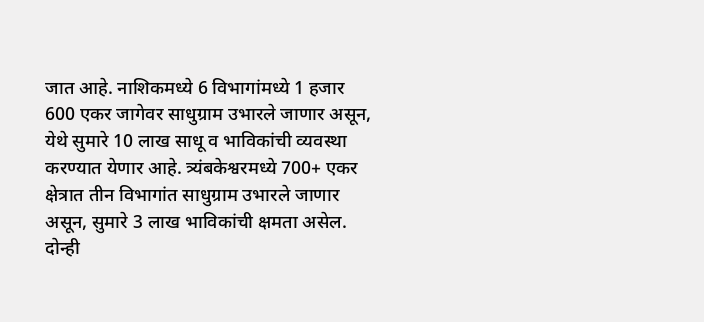जात आहे. नाशिकमध्ये 6 विभागांमध्ये 1 हजार 600 एकर जागेवर साधुग्राम उभारले जाणार असून, येथे सुमारे 10 लाख साधू व भाविकांची व्यवस्था करण्यात येणार आहे. त्र्यंबकेश्वरमध्ये 700+ एकर क्षेत्रात तीन विभागांत साधुग्राम उभारले जाणार असून, सुमारे 3 लाख भाविकांची क्षमता असेल.
दोन्ही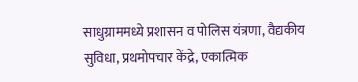साधुग्राममध्ये प्रशासन व पोलिस यंत्रणा, वैद्यकीय सुविधा, प्रथमोपचार केंद्रे, एकात्मिक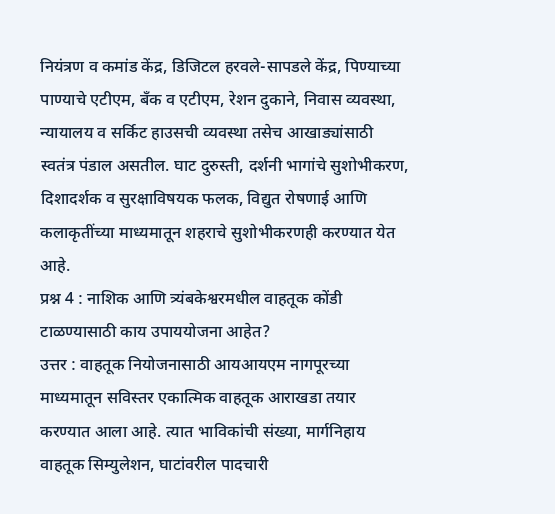नियंत्रण व कमांड केंद्र, डिजिटल हरवले-सापडले केंद्र, पिण्याच्या पाण्याचे एटीएम, बँक व एटीएम, रेशन दुकाने, निवास व्यवस्था, न्यायालय व सर्किट हाउसची व्यवस्था तसेच आखाड्यांसाठी स्वतंत्र पंडाल असतील. घाट दुरुस्ती, दर्शनी भागांचे सुशोभीकरण, दिशादर्शक व सुरक्षाविषयक फलक, विद्युत रोषणाई आणि कलाकृतींच्या माध्यमातून शहराचे सुशोभीकरणही करण्यात येत आहे.
प्रश्न 4 : नाशिक आणि त्र्यंबकेश्वरमधील वाहतूक कोंडी टाळण्यासाठी काय उपाययोजना आहेत?
उत्तर : वाहतूक नियोजनासाठी आयआयएम नागपूरच्या माध्यमातून सविस्तर एकात्मिक वाहतूक आराखडा तयार करण्यात आला आहे. त्यात भाविकांची संख्या, मार्गनिहाय वाहतूक सिम्युलेशन, घाटांवरील पादचारी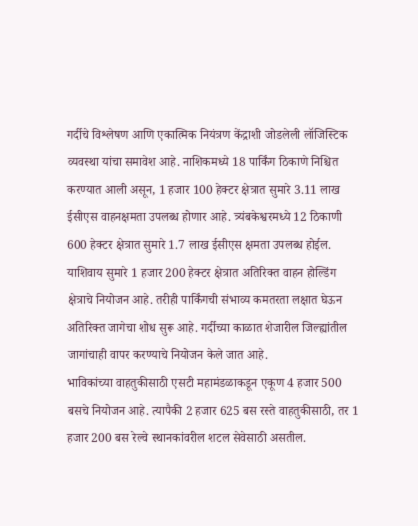गर्दीचे विश्लेषण आणि एकात्मिक नियंत्रण केंद्राशी जोडलेली लॉजिस्टिक व्यवस्था यांचा समावेश आहे. नाशिकमध्ये 18 पार्किंग ठिकाणे निश्चित करण्यात आली असून, 1 हजार 100 हेक्टर क्षेत्रात सुमारे 3.11 लाख ईसीएस वाहनक्षमता उपलब्ध होणार आहे. त्र्यंबकेश्वरमध्ये 12 ठिकाणी 600 हेक्टर क्षेत्रात सुमारे 1.7 लाख ईसीएस क्षमता उपलब्ध होईल. याशिवाय सुमारे 1 हजार 200 हेक्टर क्षेत्रात अतिरिक्त वाहन होल्डिंग क्षेत्राचे नियोजन आहे. तरीही पार्किंगची संभाव्य कमतरता लक्षात घेऊन अतिरिक्त जागेचा शोध सुरू आहे. गर्दीच्या काळात शेजारील जिल्ह्यांतील जागांचाही वापर करण्याचे नियोजन केले जात आहे.
भाविकांच्या वाहतुकीसाठी एसटी महामंडळाकडून एकूण 4 हजार 500 बसचे नियोजन आहे. त्यापैकी 2 हजार 625 बस रस्ते वाहतुकीसाठी, तर 1 हजार 200 बस रेल्वे स्थानकांवरील शटल सेवेसाठी असतील.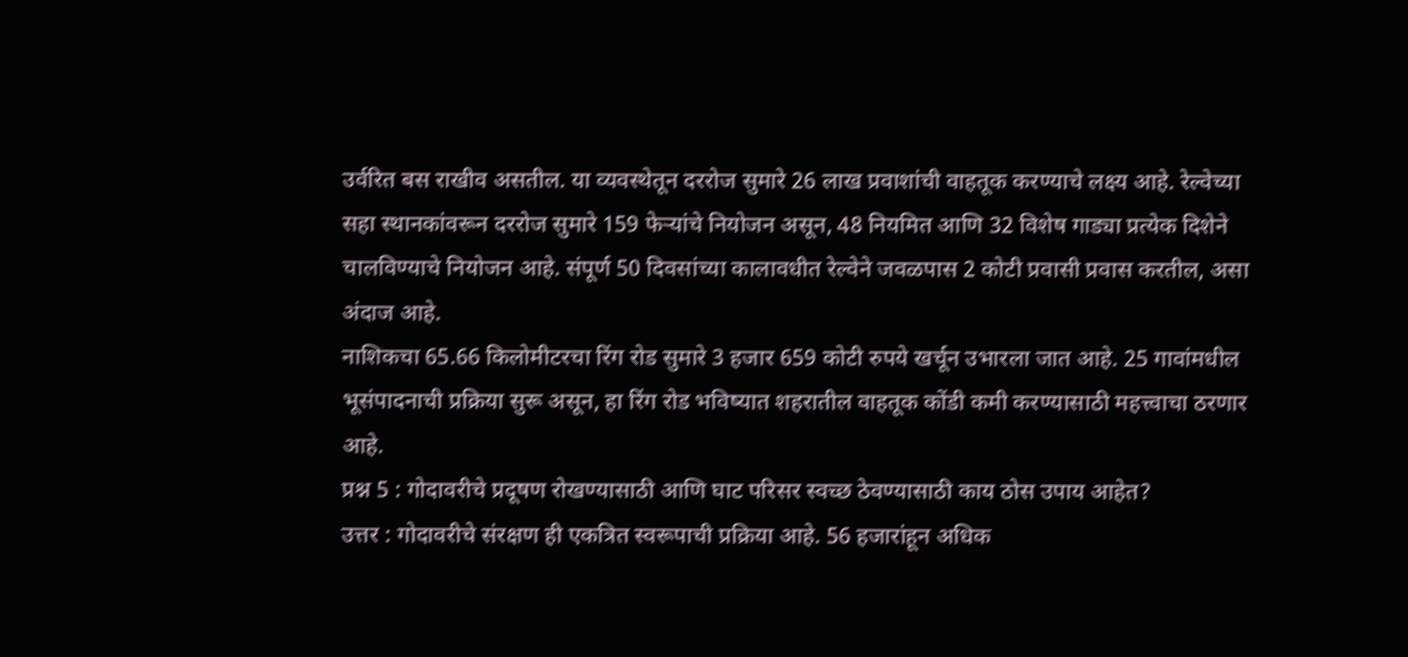उर्वरित बस राखीव असतील. या व्यवस्थेतून दररोज सुमारे 26 लाख प्रवाशांची वाहतूक करण्याचे लक्ष्य आहे. रेल्वेच्या सहा स्थानकांवरून दररोज सुमारे 159 फेर्‍यांचे नियोजन असून, 48 नियमित आणि 32 विशेष गाड्या प्रत्येक दिशेने चालविण्याचे नियोजन आहे. संपूर्ण 50 दिवसांच्या कालावधीत रेल्वेने जवळपास 2 कोटी प्रवासी प्रवास करतील, असा अंदाज आहे.
नाशिकचा 65.66 किलोमीटरचा रिंग रोड सुमारे 3 हजार 659 कोटी रुपये खर्चून उभारला जात आहे. 25 गावांमधील भूसंपादनाची प्रक्रिया सुरू असून, हा रिंग रोड भविष्यात शहरातील वाहतूक कोंडी कमी करण्यासाठी महत्त्वाचा ठरणार आहे.
प्रश्न 5 : गोदावरीचे प्रदूषण रोखण्यासाठी आणि घाट परिसर स्वच्छ ठेवण्यासाठी काय ठोस उपाय आहेत?
उत्तर : गोदावरीचे संरक्षण ही एकत्रित स्वरूपाची प्रक्रिया आहे. 56 हजारांहून अधिक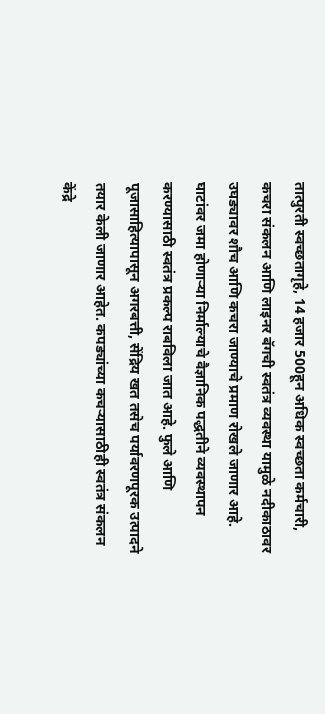तात्पुरती स्वच्छतागृहे, 14 हजार 500हून अधिक स्वच्छता कर्मचारी, कचरा संकलन आणि लाइनर बॅगची स्वतंत्र व्यवस्था यामुळे नदीकाठावर उघड्यावर शौच आणि कचरा जाण्याचे प्रमाण रोखले जाणार आहे. घाटांवर जमा होणार्‍या निर्माल्याचे वैज्ञानिक पद्धतीने व्यवस्थापन करण्यासाठी स्वतंत्र प्रकल्प राबविला जात आहे. फुले आणि पूजासाहित्यापासून अगरबत्ती, सेंद्रिय खत तसेच पर्यावरणपूरक उत्पादने तयार केली जाणार आहेत. कपड्यांच्या कचर्‍यासाठीही स्वतंत्र संकलन केंद्रे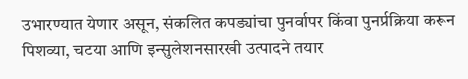उभारण्यात येणार असून, संकलित कपड्यांचा पुनर्वापर किंवा पुनर्प्रक्रिया करून पिशव्या, चटया आणि इन्सुलेशनसारखी उत्पादने तयार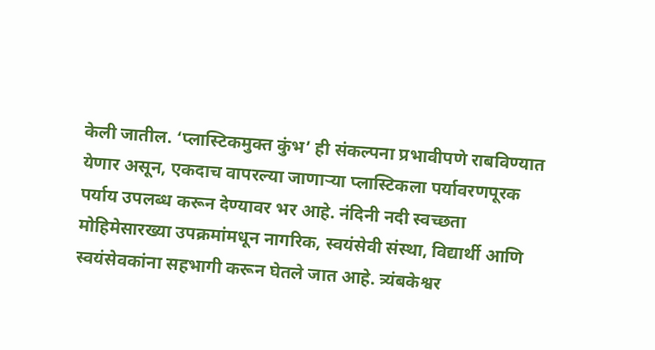केली जातील. ‘प्लास्टिकमुक्त कुंभ’ ही संकल्पना प्रभावीपणे राबविण्यात येणार असून, एकदाच वापरल्या जाणार्‍या प्लास्टिकला पर्यावरणपूरक पर्याय उपलब्ध करून देण्यावर भर आहे. नंदिनी नदी स्वच्छता मोहिमेसारख्या उपक्रमांमधून नागरिक, स्वयंसेवी संस्था, विद्यार्थी आणि स्वयंसेवकांना सहभागी करून घेतले जात आहे. त्र्यंबकेश्वर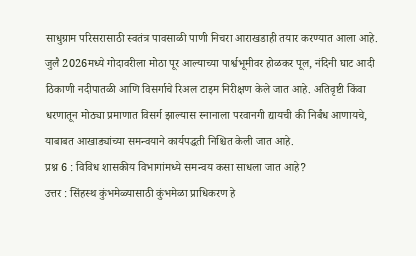साधुग्राम परिसरासाठी स्वतंत्र पावसाळी पाणी निचरा आराखडाही तयार करण्यात आला आहे.
जुलै 2026मध्ये गोदावरीला मोठा पूर आल्याच्या पार्श्वभूमीवर होळकर पूल, नंदिनी घाट आदी ठिकाणी नदीपातळी आणि विसर्गाचे रिअल टाइम निरीक्षण केले जात आहे. अतिवृष्टी किंवा धरणातून मोठ्या प्रमाणात विसर्ग झाल्यास स्नानाला परवानगी द्यायची की निर्बंध आणायचे, याबाबत आखाड्यांच्या समन्वयाने कार्यपद्धती निश्चित केली जात आहे.
प्रश्न 6 : विविध शासकीय विभागांमध्ये समन्वय कसा साधला जात आहे?
उत्तर : सिंहस्थ कुंभमेळ्यासाठी कुंभमेळा प्राधिकरण हे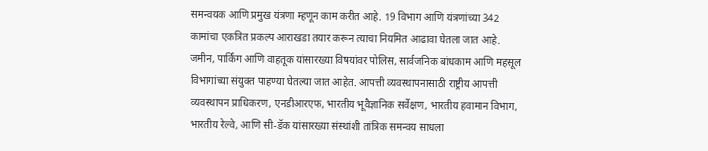समन्वयक आणि प्रमुख यंत्रणा म्हणून काम करीत आहे. 19 विभाग आणि यंत्रणांच्या 342 कामांचा एकत्रित प्रकल्प आराखडा तयार करून त्याचा नियमित आढावा घेतला जात आहे. जमीन, पार्किंग आणि वाहतूक यांसारख्या विषयांवर पोलिस, सार्वजनिक बांधकाम आणि महसूल विभागांच्या संयुक्त पाहण्या घेतल्या जात आहेत. आपत्ती व्यवस्थापनासाठी राष्ट्रीय आपत्ती व्यवस्थापन प्राधिकरण, एनडीआरएफ, भारतीय भूवैज्ञानिक सर्वेक्षण, भारतीय हवामान विभाग, भारतीय रेल्वे, आणि सी-डॅक यांसारख्या संस्थांशी तांत्रिक समन्वय साधला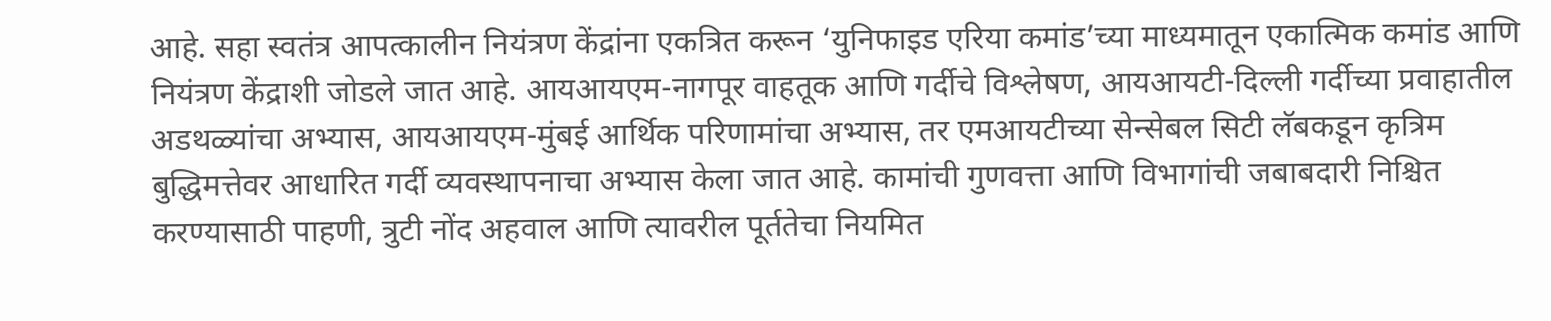आहे. सहा स्वतंत्र आपत्कालीन नियंत्रण केंद्रांना एकत्रित करून ‘युनिफाइड एरिया कमांड’च्या माध्यमातून एकात्मिक कमांड आणि नियंत्रण केंद्राशी जोडले जात आहे. आयआयएम-नागपूर वाहतूक आणि गर्दीचे विश्लेषण, आयआयटी-दिल्ली गर्दीच्या प्रवाहातील अडथळ्यांचा अभ्यास, आयआयएम-मुंबई आर्थिक परिणामांचा अभ्यास, तर एमआयटीच्या सेन्सेबल सिटी लॅबकडून कृत्रिम बुद्धिमत्तेवर आधारित गर्दी व्यवस्थापनाचा अभ्यास केला जात आहे. कामांची गुणवत्ता आणि विभागांची जबाबदारी निश्चित करण्यासाठी पाहणी, त्रुटी नोंद अहवाल आणि त्यावरील पूर्ततेचा नियमित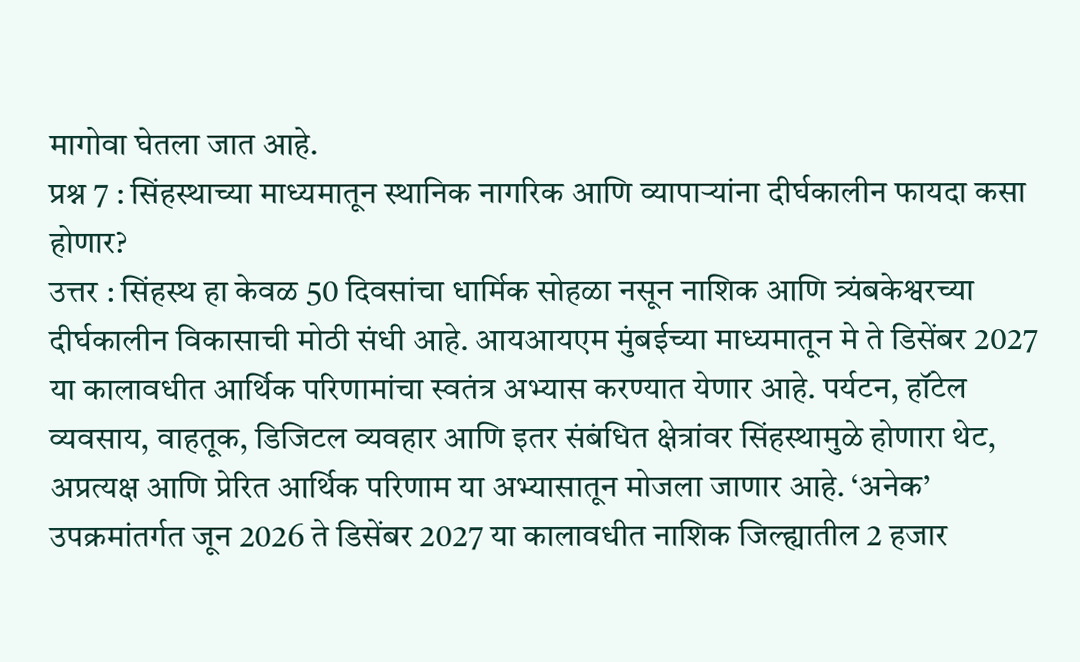मागोवा घेतला जात आहे.
प्रश्न 7 : सिंहस्थाच्या माध्यमातून स्थानिक नागरिक आणि व्यापार्‍यांना दीर्घकालीन फायदा कसा होणार?
उत्तर : सिंहस्थ हा केवळ 50 दिवसांचा धार्मिक सोहळा नसून नाशिक आणि त्र्यंबकेश्वरच्या दीर्घकालीन विकासाची मोठी संधी आहे. आयआयएम मुंबईच्या माध्यमातून मे ते डिसेंबर 2027 या कालावधीत आर्थिक परिणामांचा स्वतंत्र अभ्यास करण्यात येणार आहे. पर्यटन, हॉटेल व्यवसाय, वाहतूक, डिजिटल व्यवहार आणि इतर संबंधित क्षेत्रांवर सिंहस्थामुळे होणारा थेट, अप्रत्यक्ष आणि प्रेरित आर्थिक परिणाम या अभ्यासातून मोजला जाणार आहे. ‘अनेक’ उपक्रमांतर्गत जून 2026 ते डिसेंबर 2027 या कालावधीत नाशिक जिल्ह्यातील 2 हजार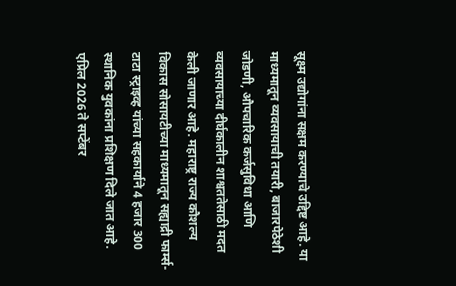सूक्ष्म उद्योगांना सक्षम करण्याचे उद्दिष्ट आहे. या माध्यमातून व्यवसायाची तयारी, बाजारपेठेशी जोडणी, औपचारिक कर्जसुविधा आणि व्यवसायाच्या दीर्घकालीन शाश्वततेसाठी मदत केली जाणार आहे. महाराष्ट्र राज्य कौशल्य विकास सोसायटीच्या माध्यमातून सह्याद्री फार्म्स-टाटा स्ट्राइव्ह यांच्या सहकार्याने 4 हजार 300 स्थानिक युवकांना प्रशिक्षण दिले जात आहे. एप्रिल 2026 ते सप्टेंबर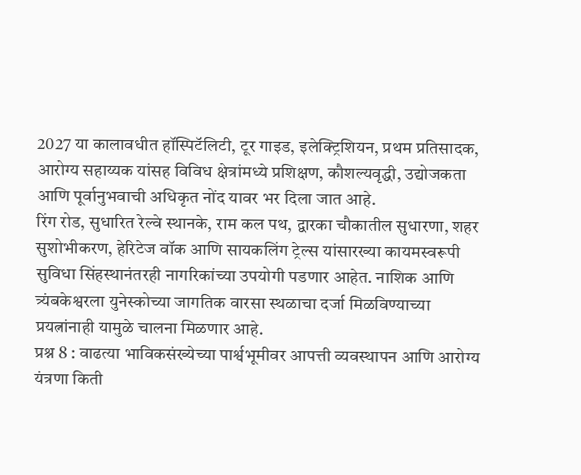2027 या कालावधीत हॉस्पिटॅलिटी, टूर गाइड, इलेक्ट्रिशियन, प्रथम प्रतिसादक, आरोग्य सहाय्यक यांसह विविध क्षेत्रांमध्ये प्रशिक्षण, कौशल्यवृद्धी, उद्योजकता आणि पूर्वानुभवाची अधिकृत नोंद यावर भर दिला जात आहे.
रिंग रोड, सुधारित रेल्वे स्थानके, राम कल पथ, द्वारका चौकातील सुधारणा, शहर सुशोभीकरण, हेरिटेज वॉक आणि सायकलिंग ट्रेल्स यांसारख्या कायमस्वरूपी सुविधा सिंहस्थानंतरही नागरिकांच्या उपयोगी पडणार आहेत. नाशिक आणि त्र्यंबकेश्वरला युनेस्कोच्या जागतिक वारसा स्थळाचा दर्जा मिळविण्याच्या प्रयत्नांनाही यामुळे चालना मिळणार आहे.
प्रश्न 8 : वाढत्या भाविकसंख्येच्या पार्श्वभूमीवर आपत्ती व्यवस्थापन आणि आरोग्य यंत्रणा किती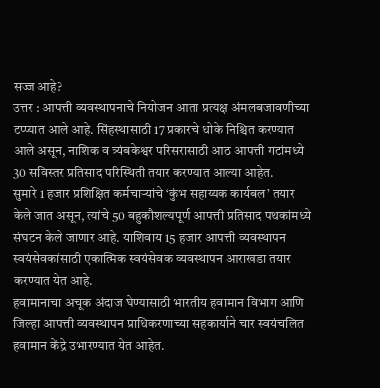सज्ज आहे?
उत्तर : आपत्ती व्यवस्थापनाचे नियोजन आता प्रत्यक्ष अंमलबजावणीच्या टप्प्यात आले आहे. सिंहस्थासाठी 17 प्रकारचे धोके निश्चित करण्यात आले असून, नाशिक व त्र्यंबकेश्वर परिसरासाठी आठ आपत्ती गटांमध्ये 30 सविस्तर प्रतिसाद परिस्थिती तयार करण्यात आल्या आहेत.
सुमारे 1 हजार प्रशिक्षित कर्मचार्‍यांचे ‘कुंभ सहाय्यक कार्यबल’ तयार केले जात असून, त्यांचे 50 बहुकौशल्यपूर्ण आपत्ती प्रतिसाद पथकांमध्ये संघटन केले जाणार आहे. याशिवाय 15 हजार आपत्ती व्यवस्थापन स्वयंसेवकांसाठी एकात्मिक स्वयंसेवक व्यवस्थापन आराखडा तयार करण्यात येत आहे.
हवामानाचा अचूक अंदाज घेण्यासाठी भारतीय हवामान विभाग आणि जिल्हा आपत्ती व्यवस्थापन प्राधिकरणाच्या सहकार्याने चार स्वयंचलित हवामान केंद्रे उभारण्यात येत आहेत.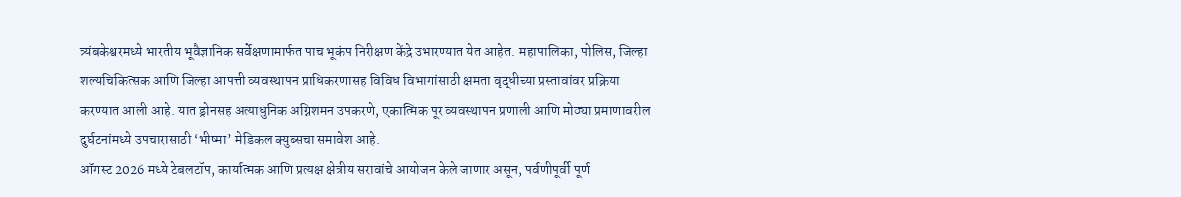त्र्यंबकेश्वरमध्ये भारतीय भूवैज्ञानिक सर्वेक्षणामार्फत पाच भूकंप निरीक्षण केंद्रे उभारण्यात येत आहेत. महापालिका, पोलिस, जिल्हा शल्यचिकित्सक आणि जिल्हा आपत्ती व्यवस्थापन प्राधिकरणासह विविध विभागांसाठी क्षमता वृद्धीच्या प्रस्तावांवर प्रक्रिया करण्यात आली आहे. यात ड्रोनसह अत्याधुनिक अग्निशमन उपकरणे, एकात्मिक पूर व्यवस्थापन प्रणाली आणि मोठ्या प्रमाणावरील दुर्घटनांमध्ये उपचारासाठी ‘भीष्मा’ मेडिकल क्युब्सचा समावेश आहे.
ऑगस्ट 2026 मध्ये टेबलटॉप, कार्यात्मक आणि प्रत्यक्ष क्षेत्रीय सरावांचे आयोजन केले जाणार असून, पर्वणीपूर्वी पूर्ण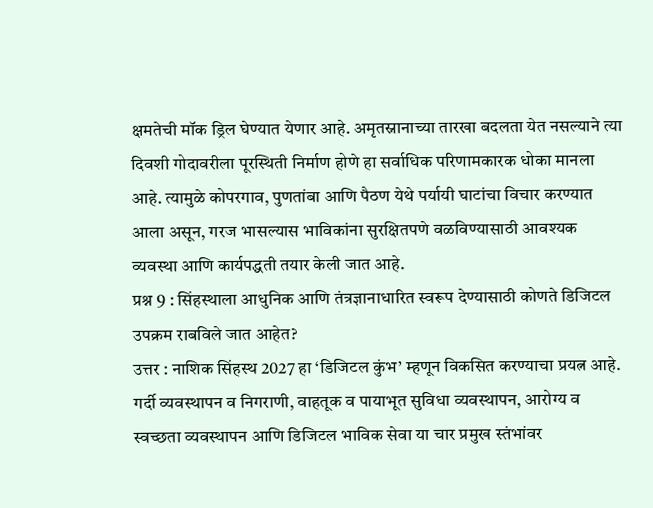क्षमतेची मॉक ड्रिल घेण्यात येणार आहे. अमृतस्नानाच्या तारखा बदलता येत नसल्याने त्या दिवशी गोदावरीला पूरस्थिती निर्माण होणे हा सर्वाधिक परिणामकारक धोका मानला आहे. त्यामुळे कोपरगाव, पुणतांबा आणि पैठण येथे पर्यायी घाटांचा विचार करण्यात आला असून, गरज भासल्यास भाविकांना सुरक्षितपणे वळविण्यासाठी आवश्यक व्यवस्था आणि कार्यपद्धती तयार केली जात आहे.
प्रश्न 9 : सिंहस्थाला आधुनिक आणि तंत्रज्ञानाधारित स्वरूप देण्यासाठी कोणते डिजिटल उपक्रम राबविले जात आहेत?
उत्तर : नाशिक सिंहस्थ 2027 हा ‘डिजिटल कुंभ’ म्हणून विकसित करण्याचा प्रयत्न आहे. गर्दी व्यवस्थापन व निगराणी, वाहतूक व पायाभूत सुविधा व्यवस्थापन, आरोग्य व स्वच्छता व्यवस्थापन आणि डिजिटल भाविक सेवा या चार प्रमुख स्तंभांवर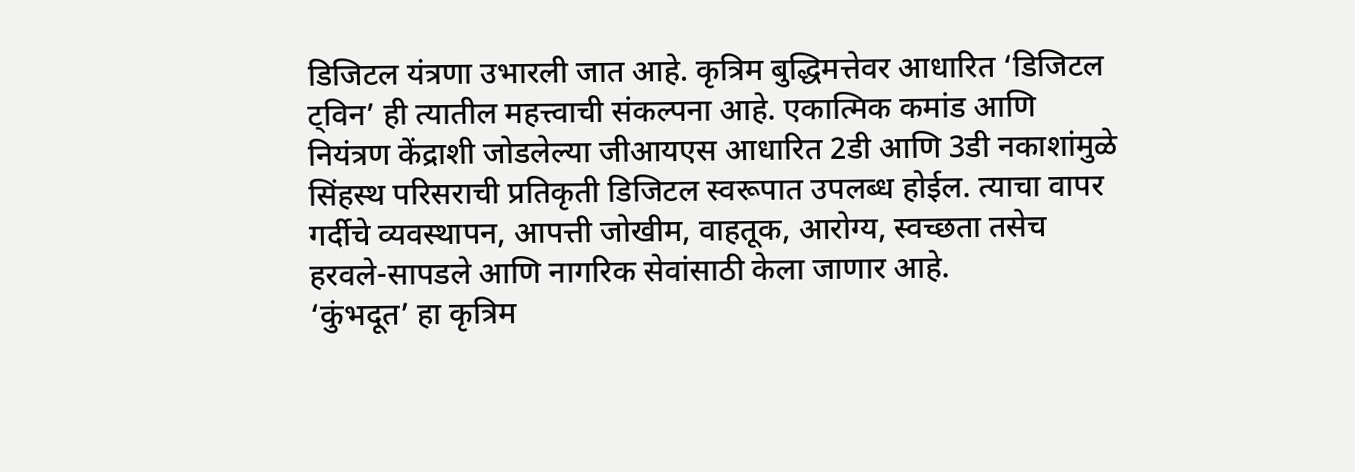डिजिटल यंत्रणा उभारली जात आहे. कृत्रिम बुद्धिमत्तेवर आधारित ‘डिजिटल ट्विन’ ही त्यातील महत्त्वाची संकल्पना आहे. एकात्मिक कमांड आणि नियंत्रण केंद्राशी जोडलेल्या जीआयएस आधारित 2डी आणि 3डी नकाशांमुळे सिंहस्थ परिसराची प्रतिकृती डिजिटल स्वरूपात उपलब्ध होईल. त्याचा वापर गर्दीचे व्यवस्थापन, आपत्ती जोखीम, वाहतूक, आरोग्य, स्वच्छता तसेच हरवले-सापडले आणि नागरिक सेवांसाठी केला जाणार आहे.
‘कुंभदूत’ हा कृत्रिम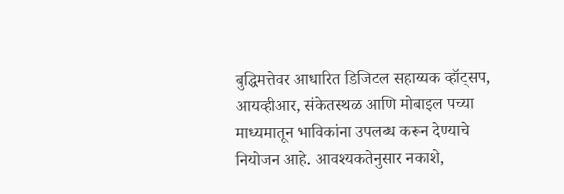बुद्धिमत्तेवर आधारित डिजिटल सहाय्यक व्हॉट्सप, आयव्हीआर, संकेतस्थळ आणि मोबाइल पच्या माध्यमातून भाविकांना उपलब्ध करून देण्याचे नियोजन आहे. आवश्यकतेनुसार नकाशे,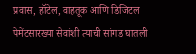प्रवास, हॉटेल, वाहतूक आणि डिजिटल पेमेंटसारख्या सेवांशी त्याची सांगड घातली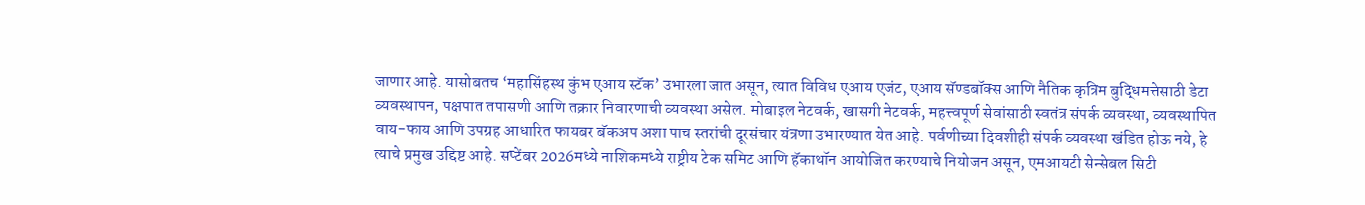जाणार आहे. यासोबतच ‘महासिंहस्थ कुंभ एआय स्टॅक’ उभारला जात असून, त्यात विविध एआय एजंट, एआय सॅण्डबॉक्स आणि नैतिक कृत्रिम बुद्धिमत्तेसाठी डेटा व्यवस्थापन, पक्षपात तपासणी आणि तक्रार निवारणाची व्यवस्था असेल. मोबाइल नेटवर्क, खासगी नेटवर्क, महत्त्वपूर्ण सेवांसाठी स्वतंत्र संपर्क व्यवस्था, व्यवस्थापित वाय-फाय आणि उपग्रह आधारित फायबर बॅकअप अशा पाच स्तरांची दूरसंचार यंत्रणा उभारण्यात येत आहे. पर्वणीच्या दिवशीही संपर्क व्यवस्था खंडित होऊ नये, हे त्याचे प्रमुख उद्दिष्ट आहे. सप्टेंबर 2026मध्ये नाशिकमध्ये राष्ट्रीय टेक समिट आणि हॅकाथॉन आयोजित करण्याचे नियोजन असून, एमआयटी सेन्सेबल सिटी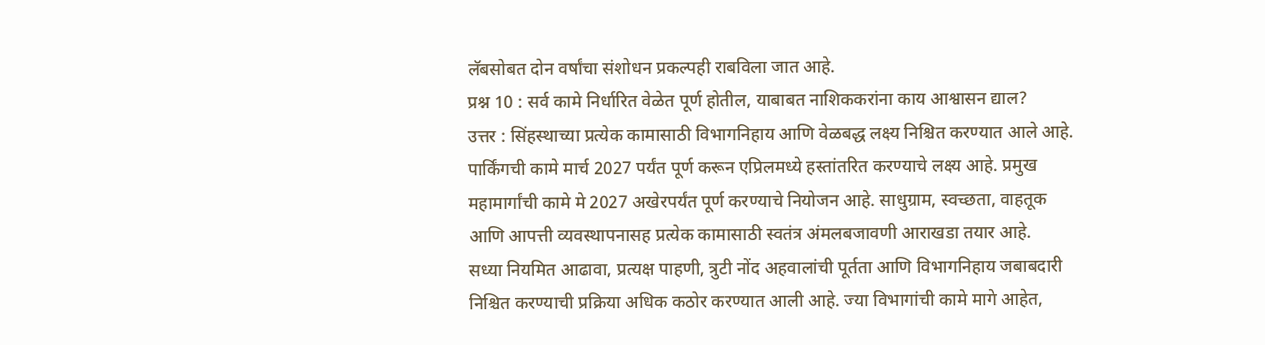लॅबसोबत दोन वर्षांचा संशोधन प्रकल्पही राबविला जात आहे.
प्रश्न 10 : सर्व कामे निर्धारित वेळेत पूर्ण होतील, याबाबत नाशिककरांना काय आश्वासन द्याल?
उत्तर : सिंहस्थाच्या प्रत्येक कामासाठी विभागनिहाय आणि वेळबद्ध लक्ष्य निश्चित करण्यात आले आहे. पार्किंगची कामे मार्च 2027 पर्यंत पूर्ण करून एप्रिलमध्ये हस्तांतरित करण्याचे लक्ष्य आहे. प्रमुख महामार्गांची कामे मे 2027 अखेरपर्यंत पूर्ण करण्याचे नियोजन आहे. साधुग्राम, स्वच्छता, वाहतूक आणि आपत्ती व्यवस्थापनासह प्रत्येक कामासाठी स्वतंत्र अंमलबजावणी आराखडा तयार आहे.
सध्या नियमित आढावा, प्रत्यक्ष पाहणी, त्रुटी नोंद अहवालांची पूर्तता आणि विभागनिहाय जबाबदारी निश्चित करण्याची प्रक्रिया अधिक कठोर करण्यात आली आहे. ज्या विभागांची कामे मागे आहेत,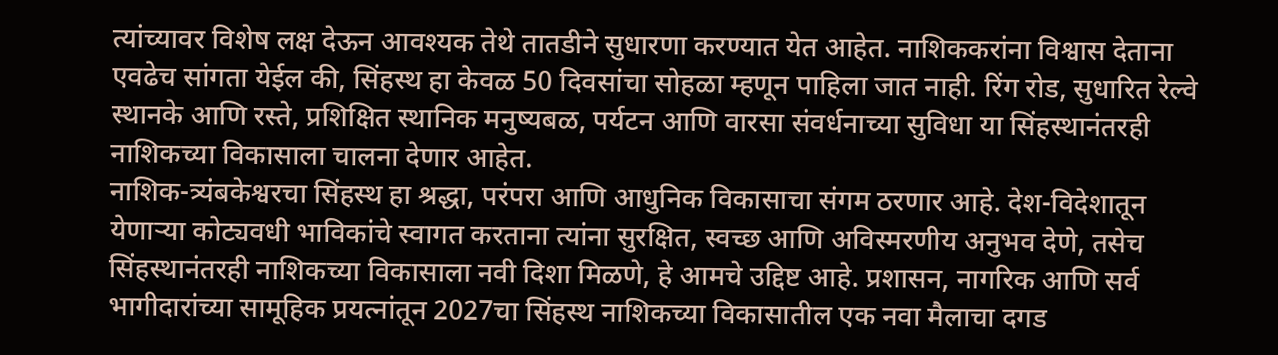त्यांच्यावर विशेष लक्ष देऊन आवश्यक तेथे तातडीने सुधारणा करण्यात येत आहेत. नाशिककरांना विश्वास देताना एवढेच सांगता येईल की, सिंहस्थ हा केवळ 50 दिवसांचा सोहळा म्हणून पाहिला जात नाही. रिंग रोड, सुधारित रेल्वे स्थानके आणि रस्ते, प्रशिक्षित स्थानिक मनुष्यबळ, पर्यटन आणि वारसा संवर्धनाच्या सुविधा या सिंहस्थानंतरही नाशिकच्या विकासाला चालना देणार आहेत.
नाशिक-त्र्यंबकेश्वरचा सिंहस्थ हा श्रद्धा, परंपरा आणि आधुनिक विकासाचा संगम ठरणार आहे. देश-विदेशातून येणार्‍या कोट्यवधी भाविकांचे स्वागत करताना त्यांना सुरक्षित, स्वच्छ आणि अविस्मरणीय अनुभव देणे, तसेच सिंहस्थानंतरही नाशिकच्या विकासाला नवी दिशा मिळणे, हे आमचे उद्दिष्ट आहे. प्रशासन, नागरिक आणि सर्व भागीदारांच्या सामूहिक प्रयत्नांतून 2027चा सिंहस्थ नाशिकच्या विकासातील एक नवा मैलाचा दगड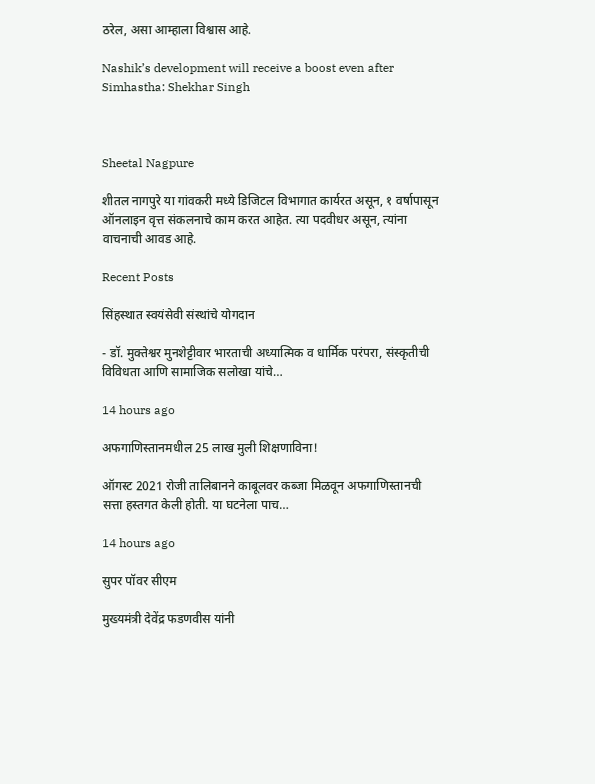ठरेल, असा आम्हाला विश्वास आहे.

Nashik’s development will receive a boost even after Simhastha: Shekhar Singh



Sheetal Nagpure

शीतल नागपुरे या गांवकरी मध्ये डिजिटल विभागात कार्यरत असून, १ वर्षापासून ऑनलाइन वृत्त संकलनाचे काम करत आहेत. त्या पदवीधर असून, त्यांना वाचनाची आवड आहे.

Recent Posts

सिंहस्थात स्वयंसेवी संस्थांचे योगदान

- डॉ. मुक्तेश्वर मुनशेट्टीवार भारताची अध्यात्मिक व धार्मिक परंपरा, संस्कृतीची विविधता आणि सामाजिक सलोखा यांचे…

14 hours ago

अफगाणिस्तानमधील 25 लाख मुली शिक्षणाविना!

ऑगस्ट 2021 रोजी तालिबानने काबूलवर कब्जा मिळवून अफगाणिस्तानची सत्ता हस्तगत केली होती. या घटनेला पाच…

14 hours ago

सुपर पॉवर सीएम

मुख्यमंत्री देवेंद्र फडणवीस यांनी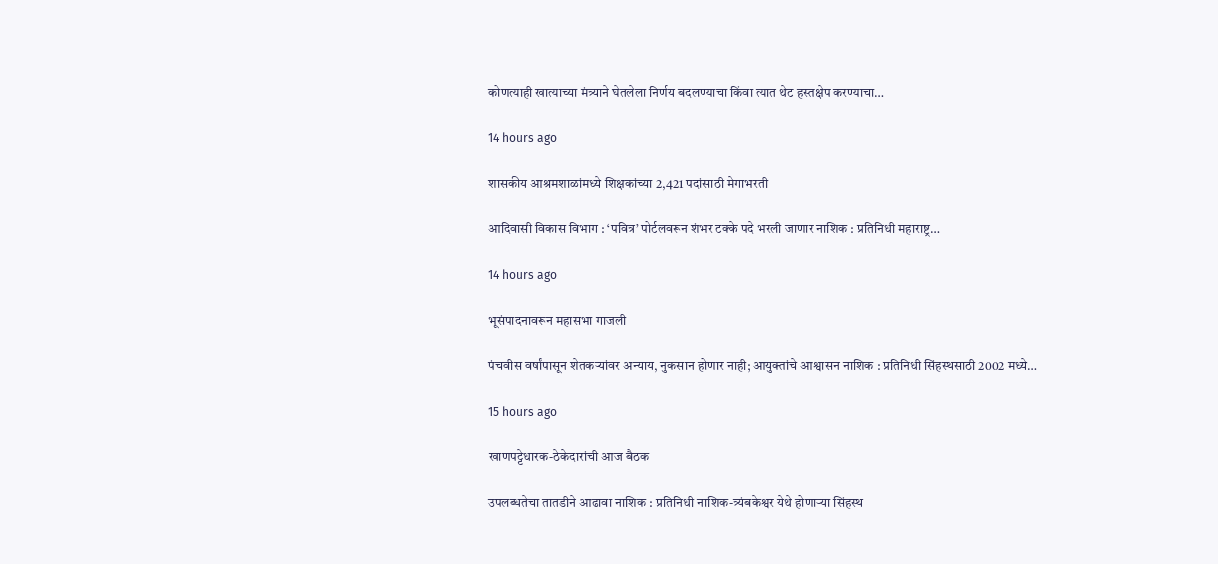कोणत्याही खात्याच्या मंत्र्याने घेतलेला निर्णय बदलण्याचा किंवा त्यात थेट हस्तक्षेप करण्याचा…

14 hours ago

शासकीय आश्रमशाळांमध्ये शिक्षकांच्या 2,421 पदांसाठी मेगाभरती

आदिवासी विकास विभाग : ‘पवित्र’ पोर्टलवरून शंभर टक्के पदे भरली जाणार नाशिक : प्रतिनिधी महाराष्ट्र…

14 hours ago

भूसंपादनावरून महासभा गाजली

पंचवीस वर्षांपासून शेतकर्‍यांवर अन्याय, नुकसान होणार नाही; आयुक्तांचे आश्वासन नाशिक : प्रतिनिधी सिंहस्थसाठी 2002 मध्ये…

15 hours ago

खाणपट्टेधारक-ठेकेदारांची आज बैठक

उपलब्धतेचा तातडीने आढावा नाशिक : प्रतिनिधी नाशिक-त्र्यंबकेश्वर येथे होणार्‍या सिंहस्थ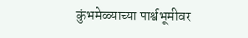कुंभमेळ्याच्या पार्श्वभूमीवर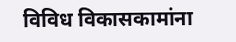विविध विकासकामांना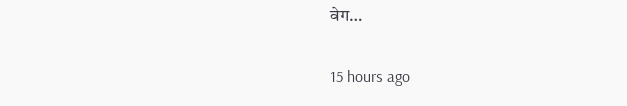वेग…

15 hours ago